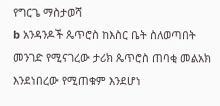የግርጌ ማስታወሻ
b አንዳንዶች ጴጥሮስ ከእስር ቤት ስለወጣበት መንገድ የሚናገረው ታሪክ ጴጥሮስ ጠባቂ መልአክ እንደነበረው የሚጠቁም እንደሆነ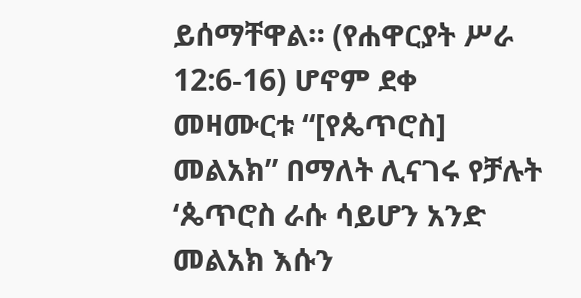ይሰማቸዋል። (የሐዋርያት ሥራ 12:6-16) ሆኖም ደቀ መዛሙርቱ “[የጴጥሮስ] መልአክ” በማለት ሊናገሩ የቻሉት ‘ጴጥሮስ ራሱ ሳይሆን አንድ መልአክ እሱን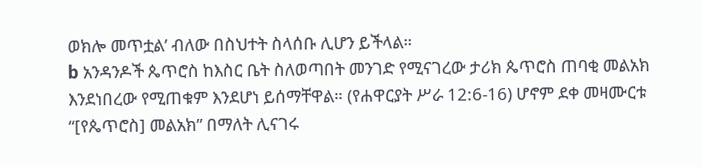ወክሎ መጥቷል’ ብለው በስህተት ስላሰቡ ሊሆን ይችላል።
b አንዳንዶች ጴጥሮስ ከእስር ቤት ስለወጣበት መንገድ የሚናገረው ታሪክ ጴጥሮስ ጠባቂ መልአክ እንደነበረው የሚጠቁም እንደሆነ ይሰማቸዋል። (የሐዋርያት ሥራ 12:6-16) ሆኖም ደቀ መዛሙርቱ “[የጴጥሮስ] መልአክ” በማለት ሊናገሩ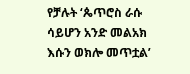የቻሉት ‘ጴጥሮስ ራሱ ሳይሆን አንድ መልአክ እሱን ወክሎ መጥቷል’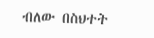ብለው በስህተት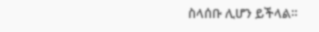ስላሰቡ ሊሆን ይችላል።